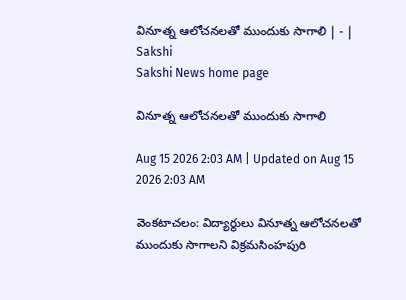వినూత్న ఆలోచనలతో ముందుకు సాగాలి | - | Sakshi
Sakshi News home page

వినూత్న ఆలోచనలతో ముందుకు సాగాలి

Aug 15 2026 2:03 AM | Updated on Aug 15 2026 2:03 AM

వెంకటాచలం: విద్యార్థులు వినూత్న ఆలోచనలతో ముందుకు సాగాలని విక్రమసింహపురి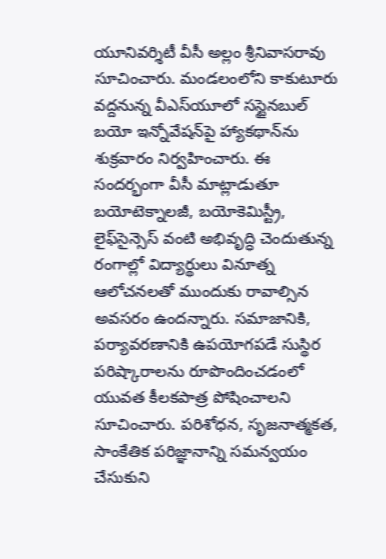యూనివర్శిటీ వీసీ అల్లం శ్రీనివాసరావు సూచించారు. మండలంలోని కాకుటూరు వద్దనున్న వీఎస్‌యూలో సస్టైనబుల్‌ బయో ఇన్నోవేషన్‌పై హ్యాకథాన్‌ను శుక్రవారం నిర్వహించారు. ఈ సందర్భంగా వీసీ మాట్లాడుతూ బయోటెక్నాలజీ, బయోకెమిస్ట్రీ, లైఫ్‌సైన్సెస్‌ వంటి అభివృద్ధి చెందుతున్న రంగాల్లో విద్యార్థులు వినూత్న ఆలోచనలతో ముందుకు రావాల్సిన అవసరం ఉందన్నారు. సమాజానికి, పర్యావరణానికి ఉపయోగపడే సుస్థిర పరిష్కారాలను రూపొందించడంలో యువత కీలకపాత్ర పోషించాలని సూచించారు. పరిశోధన, సృజనాత్మకత, సాంకేతిక పరిజ్ఞానాన్ని సమన్వయం చేసుకుని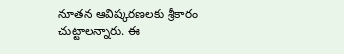నూతన ఆవిష్కరణలకు శ్రీకారం చుట్టాలన్నారు. ఈ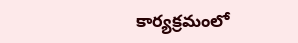కార్యక్రమంలో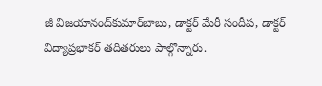జీ విజయానంద్‌కుమార్‌బాబు, డాక్టర్‌ మేరీ సందీప, డాక్టర్‌ విద్యాప్రభాకర్‌ తదితరులు పాల్గొన్నారు.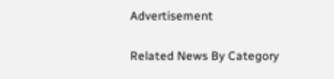Advertisement

Related News By Category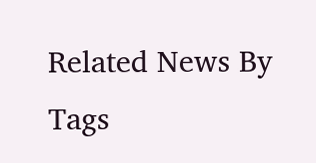Related News By Tags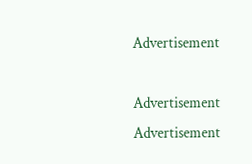Advertisement

Advertisement
Advertisement